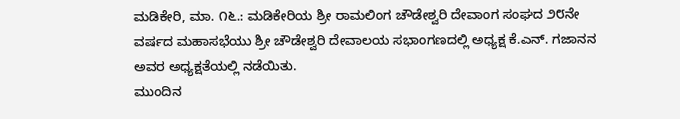ಮಡಿಕೇರಿ, ಮಾ. ೧೬.: ಮಡಿಕೇರಿಯ ಶ್ರೀ ರಾಮಲಿಂಗ ಚೌಡೇಶ್ವರಿ ದೇವಾಂಗ ಸಂಘದ ೨೮ನೇ ವರ್ಷದ ಮಹಾಸಭೆಯು ಶ್ರೀ ಚೌಡೇಶ್ವರಿ ದೇವಾಲಯ ಸಭಾಂಗಣದಲ್ಲಿ ಅಧ್ಯಕ್ಷ ಕೆ.ಎನ್. ಗಜಾನನ ಅವರ ಅಧ್ಯಕ್ಷತೆಯಲ್ಲಿ ನಡೆಯಿತು.
ಮುಂದಿನ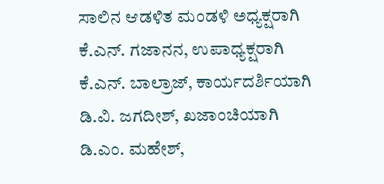ಸಾಲಿನ ಆಡಳಿತ ಮಂಡಳಿ ಅಧ್ಯಕ್ಷರಾಗಿ ಕೆ.ಎನ್. ಗಜಾನನ, ಉಪಾಧ್ಯಕ್ಷರಾಗಿ ಕೆ.ಎನ್. ಬಾಲ್ರಾಜ್, ಕಾರ್ಯದರ್ಶಿಯಾಗಿ ಡಿ.ವಿ. ಜಗದೀಶ್, ಖಜಾಂಚಿಯಾಗಿ ಡಿ.ಎಂ. ಮಹೇಶ್,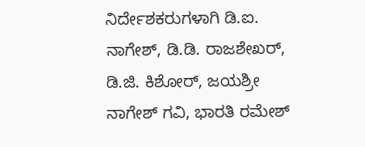ನಿರ್ದೇಶಕರುಗಳಾಗಿ ಡಿ.ಐ. ನಾಗೇಶ್, ಡಿ.ಡಿ. ರಾಜಶೇಖರ್, ಡಿ.ಜಿ. ಕಿಶೋರ್, ಜಯಶ್ರೀ ನಾಗೇಶ್ ಗವಿ, ಭಾರತಿ ರಮೇಶ್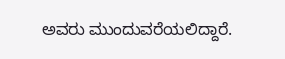ಅವರು ಮುಂದುವರೆಯಲಿದ್ದಾರೆ.